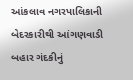આંકલાવ નગરપાલિકાની બેદરકારીથી આંગણવાડી બહાર ગંદકીનું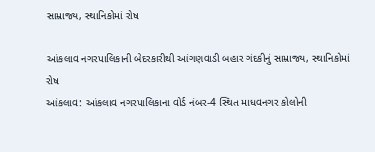સામ્રાજ્ય, સ્થાનિકોમાં રોષ

આંકલાવ નગરપાલિકાની બેદરકારીથી આંગણવાડી બહાર ગંદકીનું સામ્રાજ્ય, સ્થાનિકોમાં રોષ
આંકલાવ: આંકલાવ નગરપાલિકાના વોર્ડ નંબર-4 સ્થિત માધવનગર કોલોની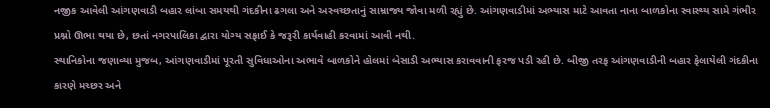નજીક આવેલી આંગણવાડી બહાર લાંબા સમયથી ગંદકીના ઢગલા અને અસ્વચ્છતાનું સામ્રાજ્ય જોવા મળી રહ્યું છે. આંગણવાડીમાં અભ્યાસ માટે આવતા નાના બાળકોના સ્વાસ્થ્ય સામે ગંભીર પ્રશ્નો ઊભા થયા છે, છતાં નગરપાલિકા દ્વારા યોગ્ય સફાઈ કે જરૂરી કાર્યવાહી કરવામાં આવી નથી.
સ્થાનિકોના જણાવ્યા મુજબ, આંગણવાડીમાં પૂરતી સુવિધાઓના અભાવે બાળકોને હોલમાં બેસાડી અભ્યાસ કરાવવાની ફરજ પડી રહી છે. બીજી તરફ આંગણવાડીની બહાર ફેલાયેલી ગંદકીના કારણે મચ્છર અને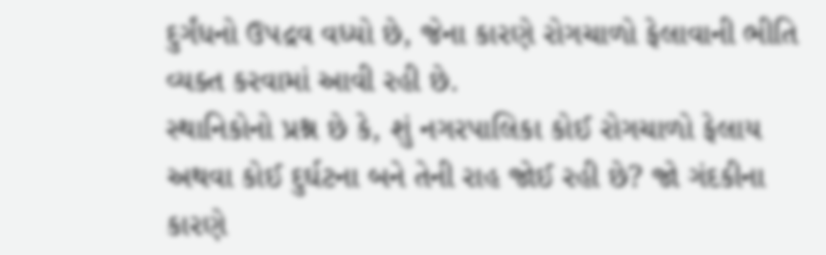દુર્ગંધનો ઉપદ્રવ વધ્યો છે, જેના કારણે રોગચાળો ફેલાવાની ભીતિ વ્યક્ત કરવામાં આવી રહી છે.
સ્થાનિકોનો પ્રશ્ન છે કે, શું નગરપાલિકા કોઈ રોગચાળો ફેલાય અથવા કોઈ દુર્ઘટના બને તેની રાહ જોઈ રહી છે? જો ગંદકીના કારણે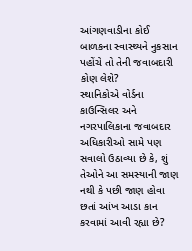આંગણવાડીના કોઈ બાળકના સ્વાસ્થ્યને નુકસાન પહોંચે તો તેની જવાબદારી કોણ લેશે?
સ્થાનિકોએ વોર્ડના કાઉન્સિલર અને નગરપાલિકાના જવાબદાર અધિકારીઓ સામે પણ સવાલો ઉઠાવ્યા છે કે, શું તેઓને આ સમસ્યાની જાણ નથી કે પછી જાણ હોવા છતાં આંખ આડા કાન કરવામાં આવી રહ્યા છે?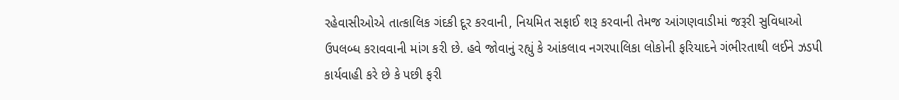રહેવાસીઓએ તાત્કાલિક ગંદકી દૂર કરવાની, નિયમિત સફાઈ શરૂ કરવાની તેમજ આંગણવાડીમાં જરૂરી સુવિધાઓ ઉપલબ્ધ કરાવવાની માંગ કરી છે. હવે જોવાનું રહ્યું કે આંકલાવ નગરપાલિકા લોકોની ફરિયાદને ગંભીરતાથી લઈને ઝડપી કાર્યવાહી કરે છે કે પછી ફરી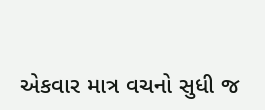એકવાર માત્ર વચનો સુધી જ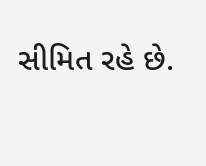સીમિત રહે છે.